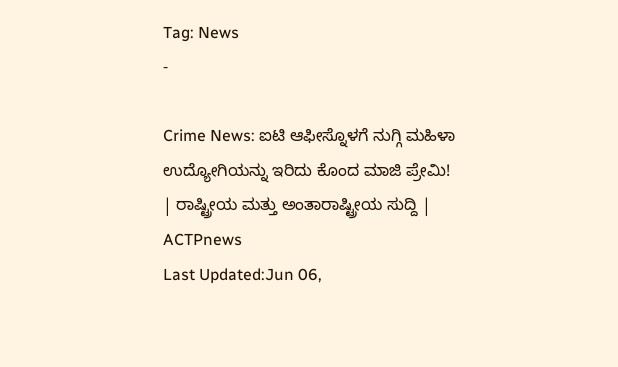Tag: News
-

Crime News: ಐಟಿ ಆಫೀಸ್ನೊಳಗೆ ನುಗ್ಗಿ ಮಹಿಳಾ ಉದ್ಯೋಗಿಯನ್ನು ಇರಿದು ಕೊಂದ ಮಾಜಿ ಪ್ರೇಮಿ! | ರಾಷ್ಟ್ರೀಯ ಮತ್ತು ಅಂತಾರಾಷ್ಟ್ರೀಯ ಸುದ್ದಿ | ACTPnews
Last Updated:Jun 06,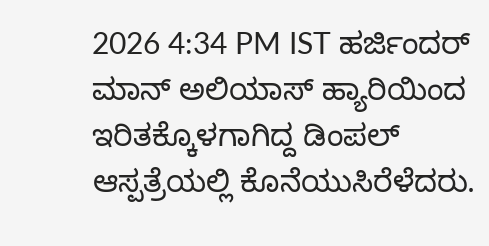2026 4:34 PM IST ಹರ್ಜಿಂದರ್ ಮಾನ್ ಅಲಿಯಾಸ್ ಹ್ಯಾರಿಯಿಂದ ಇರಿತಕ್ಕೊಳಗಾಗಿದ್ದ ಡಿಂಪಲ್ ಆಸ್ಪತ್ರೆಯಲ್ಲಿ ಕೊನೆಯುಸಿರೆಳೆದರು.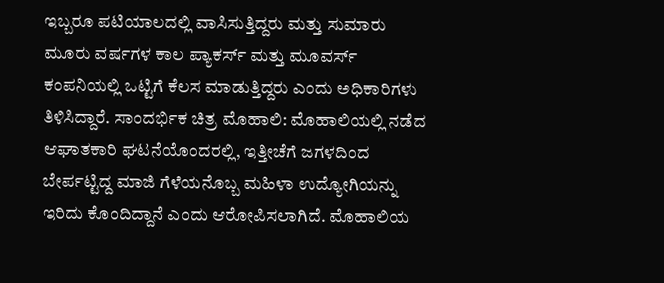ಇಬ್ಬರೂ ಪಟಿಯಾಲದಲ್ಲಿ ವಾಸಿಸುತ್ತಿದ್ದರು ಮತ್ತು ಸುಮಾರು ಮೂರು ವರ್ಷಗಳ ಕಾಲ ಪ್ಯಾಕರ್ಸ್ ಮತ್ತು ಮೂವರ್ಸ್ ಕಂಪನಿಯಲ್ಲಿ ಒಟ್ಟಿಗೆ ಕೆಲಸ ಮಾಡುತ್ತಿದ್ದರು ಎಂದು ಅಧಿಕಾರಿಗಳು ತಿಳಿಸಿದ್ದಾರೆ. ಸಾಂದರ್ಭಿಕ ಚಿತ್ರ ಮೊಹಾಲಿ: ಮೊಹಾಲಿಯಲ್ಲಿ ನಡೆದ ಆಘಾತಕಾರಿ ಘಟನೆಯೊಂದರಲ್ಲಿ, ಇತ್ತೀಚೆಗೆ ಜಗಳದಿಂದ ಬೇರ್ಪಟ್ಟಿದ್ದ ಮಾಜಿ ಗೆಳೆಯನೊಬ್ಬ ಮಹಿಳಾ ಉದ್ಯೋಗಿಯನ್ನು ಇರಿದು ಕೊಂದಿದ್ದಾನೆ ಎಂದು ಆರೋಪಿಸಲಾಗಿದೆ. ಮೊಹಾಲಿಯ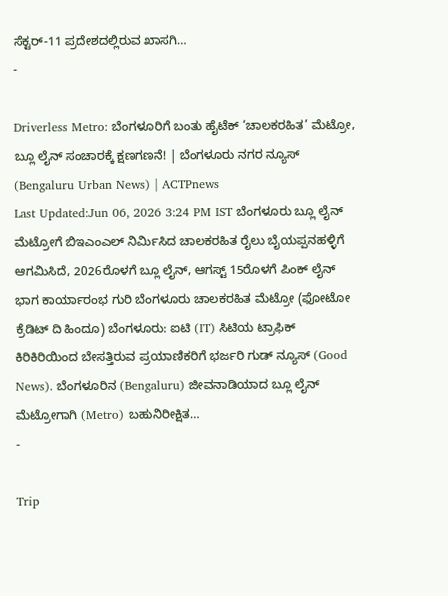ಸೆಕ್ಟರ್-11 ಪ್ರದೇಶದಲ್ಲಿರುವ ಖಾಸಗಿ…
-

Driverless Metro: ಬೆಂಗಳೂರಿಗೆ ಬಂತು ಹೈಟೆಕ್ ‘ಚಾಲಕರಹಿತ’ ಮೆಟ್ರೋ, ಬ್ಲೂ ಲೈನ್ ಸಂಚಾರಕ್ಕೆ ಕ್ಷಣಗಣನೆ! | ಬೆಂಗಳೂರು ನಗರ ನ್ಯೂಸ್ (Bengaluru Urban News) | ACTPnews
Last Updated:Jun 06, 2026 3:24 PM IST ಬೆಂಗಳೂರು ಬ್ಲೂ ಲೈನ್ ಮೆಟ್ರೋಗೆ ಬಿಇಎಂಎಲ್ ನಿರ್ಮಿಸಿದ ಚಾಲಕರಹಿತ ರೈಲು ಬೈಯಪ್ಪನಹಳ್ಳಿಗೆ ಆಗಮಿಸಿದೆ, 2026ರೊಳಗೆ ಬ್ಲೂ ಲೈನ್, ಆಗಸ್ಟ್ 15ರೊಳಗೆ ಪಿಂಕ್ ಲೈನ್ ಭಾಗ ಕಾರ್ಯಾರಂಭ ಗುರಿ ಬೆಂಗಳೂರು ಚಾಲಕರಹಿತ ಮೆಟ್ರೋ (ಫೋಟೋ ಕ್ರೆಡಿಟ್ ದಿ ಹಿಂದೂ) ಬೆಂಗಳೂರು: ಐಟಿ (IT) ಸಿಟಿಯ ಟ್ರಾಫಿಕ್ ಕಿರಿಕಿರಿಯಿಂದ ಬೇಸತ್ತಿರುವ ಪ್ರಯಾಣಿಕರಿಗೆ ಭರ್ಜರಿ ಗುಡ್ ನ್ಯೂಸ್ (Good News). ಬೆಂಗಳೂರಿನ (Bengaluru) ಜೀವನಾಡಿಯಾದ ಬ್ಲೂ ಲೈನ್ ಮೆಟ್ರೋಗಾಗಿ (Metro) ಬಹುನಿರೀಕ್ಷಿತ…
-

Trip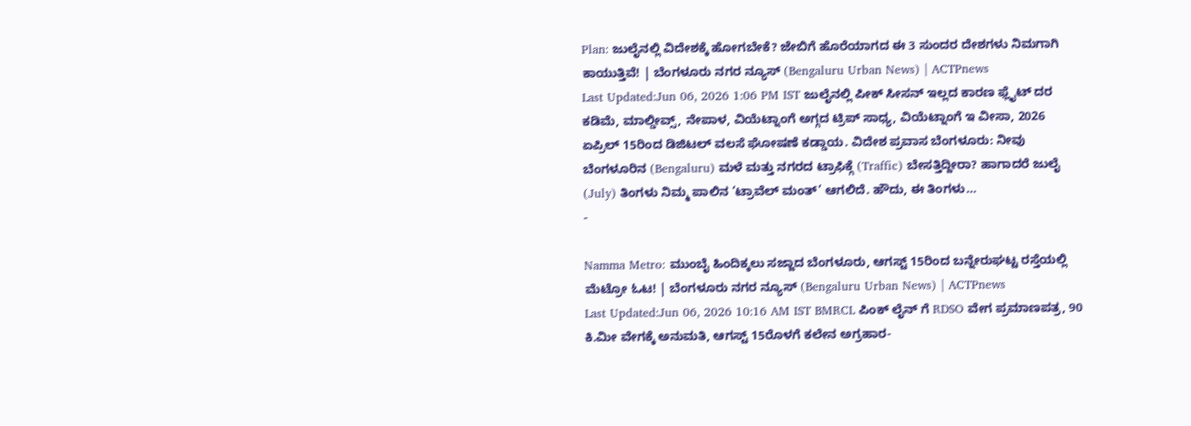Plan: ಜುಲೈನಲ್ಲಿ ವಿದೇಶಕ್ಕೆ ಹೋಗಬೇಕೆ? ಜೇಬಿಗೆ ಹೊರೆಯಾಗದ ಈ 3 ಸುಂದರ ದೇಶಗಳು ನಿಮಗಾಗಿ ಕಾಯುತ್ತಿವೆ! | ಬೆಂಗಳೂರು ನಗರ ನ್ಯೂಸ್ (Bengaluru Urban News) | ACTPnews
Last Updated:Jun 06, 2026 1:06 PM IST ಜುಲೈನಲ್ಲಿ ಪೀಕ್ ಸೀಸನ್ ಇಲ್ಲದ ಕಾರಣ ಫ್ಲೈಟ್ ದರ ಕಡಿಮೆ, ಮಾಲ್ಡೀವ್ಸ್, ನೇಪಾಳ, ವಿಯೆಟ್ನಾಂಗೆ ಅಗ್ಗದ ಟ್ರಿಪ್ ಸಾಧ್ಯ, ವಿಯೆಟ್ನಾಂಗೆ ಇ ವೀಸಾ, 2026 ಏಪ್ರಿಲ್ 15ರಿಂದ ಡಿಜಿಟಲ್ ವಲಸೆ ಘೋಷಣೆ ಕಡ್ಡಾಯ. ವಿದೇಶ ಪ್ರವಾಸ ಬೆಂಗಳೂರು: ನೀವು ಬೆಂಗಳೂರಿನ (Bengaluru) ಮಳೆ ಮತ್ತು ನಗರದ ಟ್ರಾಫಿಕ್ಗೆ (Traffic) ಬೇಸತ್ತಿದ್ದೀರಾ? ಹಾಗಾದರೆ ಜುಲೈ (July) ತಿಂಗಳು ನಿಮ್ಮ ಪಾಲಿನ ‘ಟ್ರಾವೆಲ್ ಮಂತ್’ ಆಗಲಿದೆ. ಹೌದು, ಈ ತಿಂಗಳು…
-

Namma Metro: ಮುಂಬೈ ಹಿಂದಿಕ್ಕಲು ಸಜ್ಜಾದ ಬೆಂಗಳೂರು, ಆಗಸ್ಟ್ 15ರಿಂದ ಬನ್ನೇರುಘಟ್ಟ ರಸ್ತೆಯಲ್ಲಿ ಮೆಟ್ರೋ ಓಟ! | ಬೆಂಗಳೂರು ನಗರ ನ್ಯೂಸ್ (Bengaluru Urban News) | ACTPnews
Last Updated:Jun 06, 2026 10:16 AM IST BMRCL ಪಿಂಕ್ ಲೈನ್ ಗೆ RDSO ವೇಗ ಪ್ರಮಾಣಪತ್ರ, 90 ಕಿ.ಮೀ ವೇಗಕ್ಕೆ ಅನುಮತಿ, ಆಗಸ್ಟ್ 15ರೊಳಗೆ ಕಲೇನ ಅಗ್ರಹಾರ-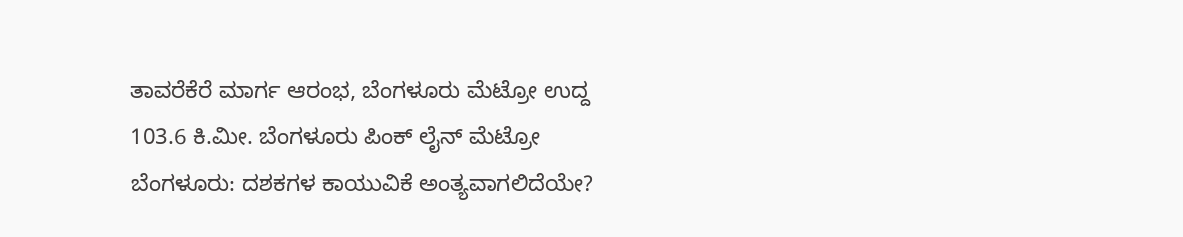ತಾವರೆಕೆರೆ ಮಾರ್ಗ ಆರಂಭ, ಬೆಂಗಳೂರು ಮೆಟ್ರೋ ಉದ್ದ 103.6 ಕಿ.ಮೀ. ಬೆಂಗಳೂರು ಪಿಂಕ್ ಲೈನ್ ಮೆಟ್ರೋ ಬೆಂಗಳೂರು: ದಶಕಗಳ ಕಾಯುವಿಕೆ ಅಂತ್ಯವಾಗಲಿದೆಯೇ?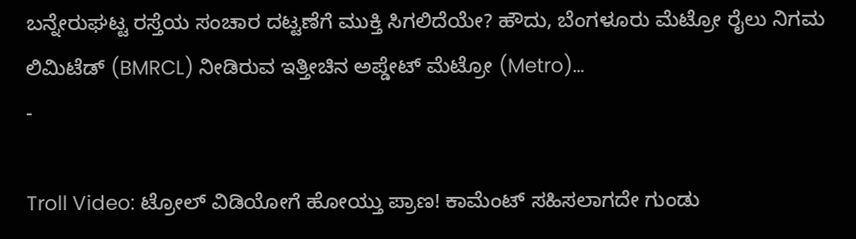ಬನ್ನೇರುಘಟ್ಟ ರಸ್ತೆಯ ಸಂಚಾರ ದಟ್ಟಣೆಗೆ ಮುಕ್ತಿ ಸಿಗಲಿದೆಯೇ? ಹೌದು, ಬೆಂಗಳೂರು ಮೆಟ್ರೋ ರೈಲು ನಿಗಮ ಲಿಮಿಟೆಡ್ (BMRCL) ನೀಡಿರುವ ಇತ್ತೀಚಿನ ಅಪ್ಡೇಟ್ ಮೆಟ್ರೋ (Metro)…
-

Troll Video: ಟ್ರೋಲ್ ವಿಡಿಯೋಗೆ ಹೋಯ್ತು ಪ್ರಾಣ! ಕಾಮೆಂಟ್ ಸಹಿಸಲಾಗದೇ ಗುಂಡು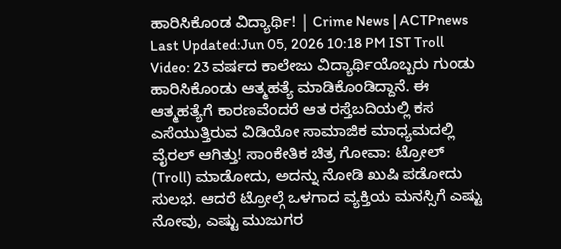ಹಾರಿಸಿಕೊಂಡ ವಿದ್ಯಾರ್ಥಿ! | Crime News | ACTPnews
Last Updated:Jun 05, 2026 10:18 PM IST Troll Video: 23 ವರ್ಷದ ಕಾಲೇಜು ವಿದ್ಯಾರ್ಥಿಯೊಬ್ಬರು ಗುಂಡು ಹಾರಿಸಿಕೊಂಡು ಆತ್ಮಹತ್ಯೆ ಮಾಡಿಕೊಂಡಿದ್ದಾನೆ. ಈ ಆತ್ಮಹತ್ಯೆಗೆ ಕಾರಣವೆಂದರೆ ಆತ ರಸ್ತೆಬದಿಯಲ್ಲಿ ಕಸ ಎಸೆಯುತ್ತಿರುವ ವಿಡಿಯೋ ಸಾಮಾಜಿಕ ಮಾಧ್ಯಮದಲ್ಲಿ ವೈರಲ್ ಆಗಿತ್ತು! ಸಾಂಕೇತಿಕ ಚಿತ್ರ ಗೋವಾ: ಟ್ರೋಲ್ (Troll) ಮಾಡೋದು, ಅದನ್ನು ನೋಡಿ ಖುಷಿ ಪಡೋದು ಸುಲಭ. ಆದರೆ ಟ್ರೋಲ್ಗೆ ಒಳಗಾದ ವ್ಯಕ್ತಿಯ ಮನಸ್ಸಿಗೆ ಎಷ್ಟು ನೋವು, ಎಷ್ಟು ಮುಜುಗರ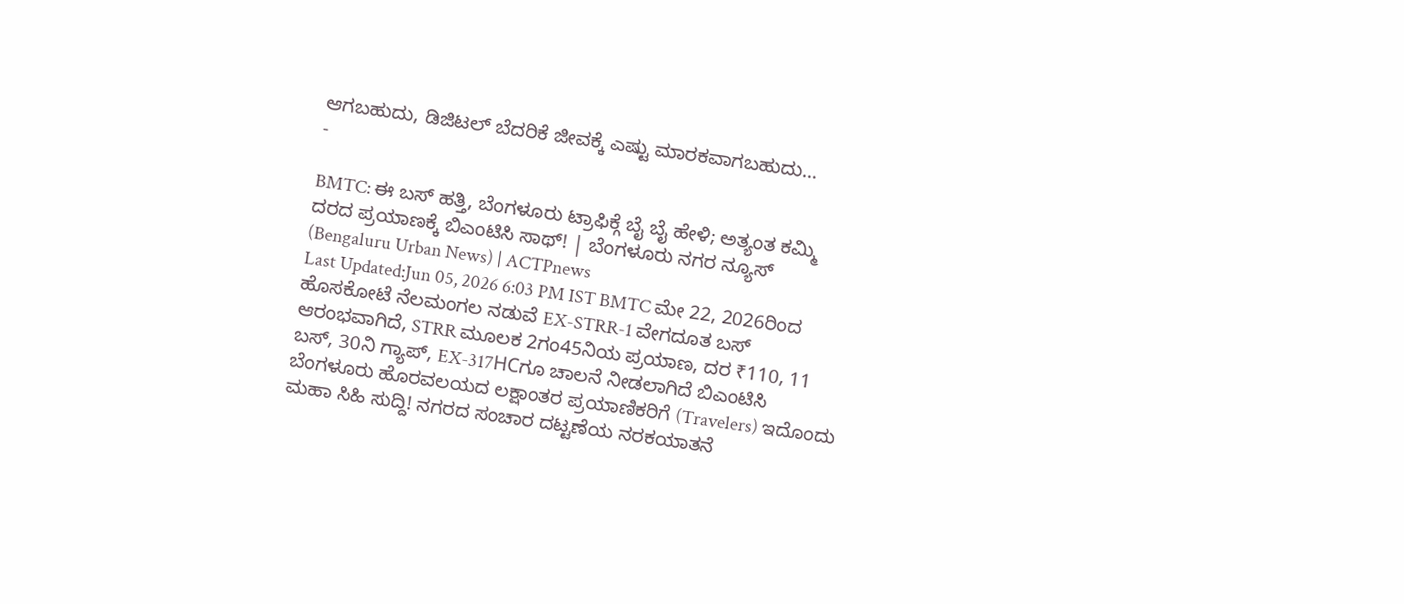ಆಗಬಹುದು, ಡಿಜಿಟಲ್ ಬೆದರಿಕೆ ಜೀವಕ್ಕೆ ಎಷ್ಟು ಮಾರಕವಾಗಬಹುದು…
-

BMTC: ಈ ಬಸ್ ಹತ್ತಿ, ಬೆಂಗಳೂರು ಟ್ರಾಫಿಕ್ಗೆ ಬೈ ಬೈ ಹೇಳಿ; ಅತ್ಯಂತ ಕಮ್ಮಿ ದರದ ಪ್ರಯಾಣಕ್ಕೆ ಬಿಎಂಟಿಸಿ ಸಾಥ್! | ಬೆಂಗಳೂರು ನಗರ ನ್ಯೂಸ್ (Bengaluru Urban News) | ACTPnews
Last Updated:Jun 05, 2026 6:03 PM IST BMTC ಮೇ 22, 2026ರಿಂದ ಹೊಸಕೋಟೆ ನೆಲಮಂಗಲ ನಡುವೆ EX-STRR-1 ವೇಗದೂತ ಬಸ್ ಆರಂಭವಾಗಿದೆ, STRR ಮೂಲಕ 2ಗಂ45ನಿಯ ಪ್ರಯಾಣ, ದರ ₹110, 11 ಬಸ್, 30ನಿ ಗ್ಯಾಪ್, EX-317HCಗೂ ಚಾಲನೆ ನೀಡಲಾಗಿದೆ ಬಿಎಂಟಿಸಿ ಬೆಂಗಳೂರು ಹೊರವಲಯದ ಲಕ್ಷಾಂತರ ಪ್ರಯಾಣಿಕರಿಗೆ (Travelers) ಇದೊಂದು ಮಹಾ ಸಿಹಿ ಸುದ್ದಿ! ನಗರದ ಸಂಚಾರ ದಟ್ಟಣೆಯ ನರಕಯಾತನೆ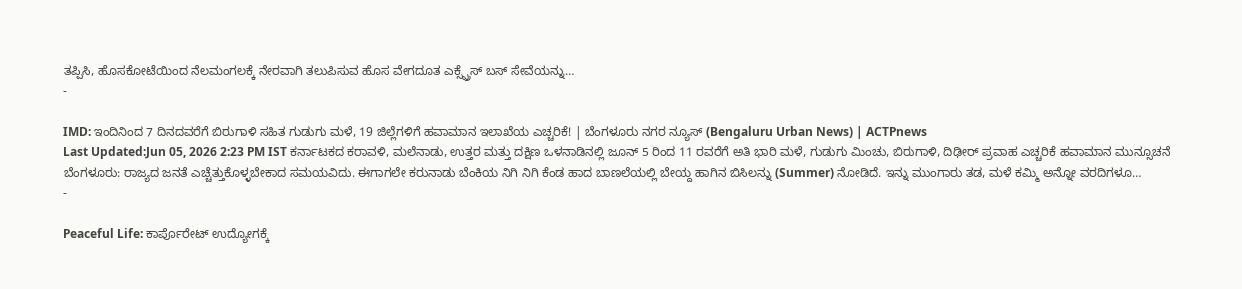ತಪ್ಪಿಸಿ, ಹೊಸಕೋಟೆಯಿಂದ ನೆಲಮಂಗಲಕ್ಕೆ ನೇರವಾಗಿ ತಲುಪಿಸುವ ಹೊಸ ವೇಗದೂತ ಎಕ್ಸ್ಪ್ರೆಸ್ ಬಸ್ ಸೇವೆಯನ್ನು…
-

IMD: ಇಂದಿನಿಂದ 7 ದಿನದವರೆಗೆ ಬಿರುಗಾಳಿ ಸಹಿತ ಗುಡುಗು ಮಳೆ, 19 ಜಿಲ್ಲೆಗಳಿಗೆ ಹವಾಮಾನ ಇಲಾಖೆಯ ಎಚ್ಚರಿಕೆ! | ಬೆಂಗಳೂರು ನಗರ ನ್ಯೂಸ್ (Bengaluru Urban News) | ACTPnews
Last Updated:Jun 05, 2026 2:23 PM IST ಕರ್ನಾಟಕದ ಕರಾವಳಿ, ಮಲೆನಾಡು, ಉತ್ತರ ಮತ್ತು ದಕ್ಷಿಣ ಒಳನಾಡಿನಲ್ಲಿ ಜೂನ್ 5 ರಿಂದ 11 ರವರೆಗೆ ಅತಿ ಭಾರಿ ಮಳೆ, ಗುಡುಗು ಮಿಂಚು, ಬಿರುಗಾಳಿ, ದಿಢೀರ್ ಪ್ರವಾಹ ಎಚ್ಚರಿಕೆ ಹವಾಮಾನ ಮುನ್ಸೂಚನೆ ಬೆಂಗಳೂರು: ರಾಜ್ಯದ ಜನತೆ ಎಚ್ಚೆತ್ತುಕೊಳ್ಳಬೇಕಾದ ಸಮಯವಿದು. ಈಗಾಗಲೇ ಕರುನಾಡು ಬೆಂಕಿಯ ನಿಗಿ ನಿಗಿ ಕೆಂಡ ಹಾದ ಬಾಣಲೆಯಲ್ಲಿ ಬೇಯ್ದ ಹಾಗಿನ ಬಿಸಿಲನ್ನು (Summer) ನೋಡಿದೆ. ಇನ್ನು ಮುಂಗಾರು ತಡ, ಮಳೆ ಕಮ್ಮಿ ಅನ್ನೋ ವರದಿಗಳೂ…
-

Peaceful Life: ಕಾರ್ಪೊರೇಟ್ ಉದ್ಯೋಗಕ್ಕೆ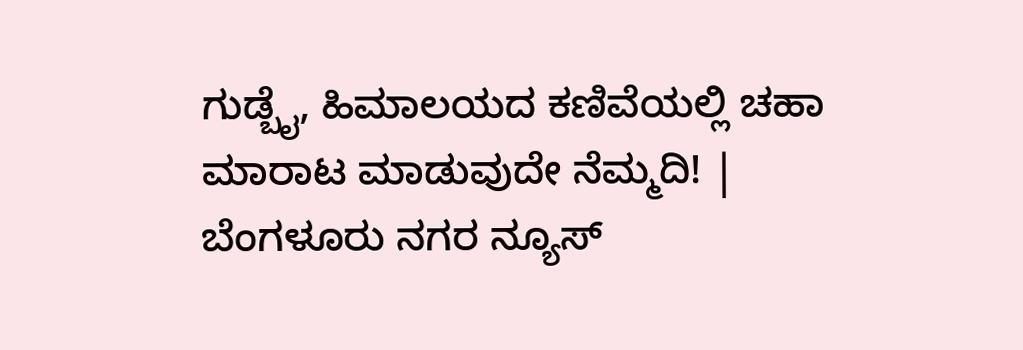ಗುಡ್ಬೈ, ಹಿಮಾಲಯದ ಕಣಿವೆಯಲ್ಲಿ ಚಹಾ ಮಾರಾಟ ಮಾಡುವುದೇ ನೆಮ್ಮದಿ! | ಬೆಂಗಳೂರು ನಗರ ನ್ಯೂಸ್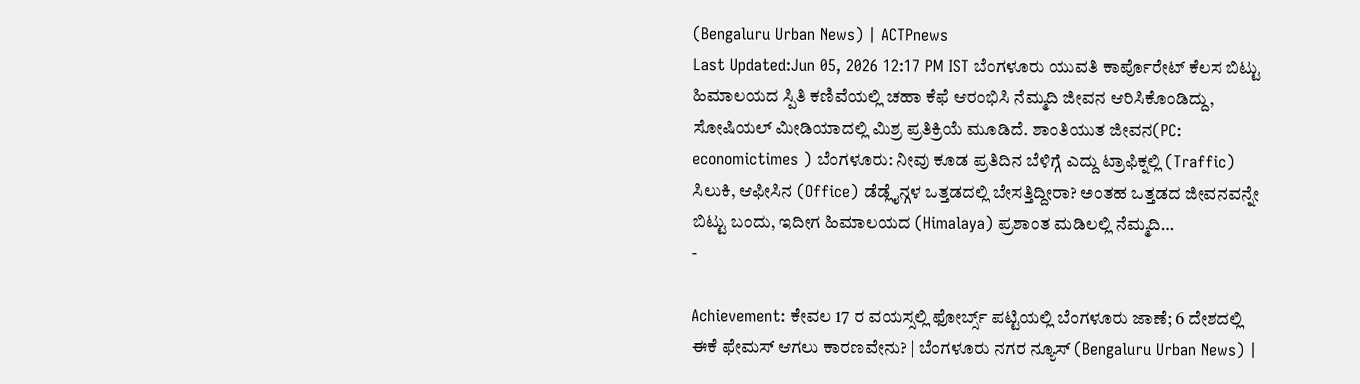(Bengaluru Urban News) | ACTPnews
Last Updated:Jun 05, 2026 12:17 PM IST ಬೆಂಗಳೂರು ಯುವತಿ ಕಾರ್ಪೊರೇಟ್ ಕೆಲಸ ಬಿಟ್ಟು ಹಿಮಾಲಯದ ಸ್ಪಿತಿ ಕಣಿವೆಯಲ್ಲಿ ಚಹಾ ಕೆಫೆ ಆರಂಭಿಸಿ ನೆಮ್ಮದಿ ಜೀವನ ಆರಿಸಿಕೊಂಡಿದ್ದು, ಸೋಷಿಯಲ್ ಮೀಡಿಯಾದಲ್ಲಿ ಮಿಶ್ರ ಪ್ರತಿಕ್ರಿಯೆ ಮೂಡಿದೆ. ಶಾಂತಿಯುತ ಜೀವನ(PC: economictimes ) ಬೆಂಗಳೂರು: ನೀವು ಕೂಡ ಪ್ರತಿದಿನ ಬೆಳಿಗ್ಗೆ ಎದ್ದು ಟ್ರಾಫಿಕ್ನಲ್ಲಿ (Traffic) ಸಿಲುಕಿ, ಆಫೀಸಿನ (Office) ಡೆಡ್ಲೈನ್ಗಳ ಒತ್ತಡದಲ್ಲಿ ಬೇಸತ್ತಿದ್ದೀರಾ? ಅಂತಹ ಒತ್ತಡದ ಜೀವನವನ್ನೇ ಬಿಟ್ಟು ಬಂದು, ಇದೀಗ ಹಿಮಾಲಯದ (Himalaya) ಪ್ರಶಾಂತ ಮಡಿಲಲ್ಲಿ ನೆಮ್ಮದಿ…
-

Achievement: ಕೇವಲ 17 ರ ವಯಸ್ಸಲ್ಲಿ ಫೋರ್ಬ್ಸ್ ಪಟ್ಟಿಯಲ್ಲಿ ಬೆಂಗಳೂರು ಜಾಣೆ; 6 ದೇಶದಲ್ಲಿ ಈಕೆ ಫೇಮಸ್ ಆಗಲು ಕಾರಣವೇನು? | ಬೆಂಗಳೂರು ನಗರ ನ್ಯೂಸ್ (Bengaluru Urban News) |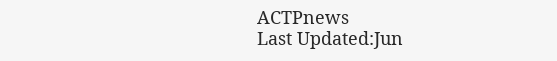ACTPnews
Last Updated:Jun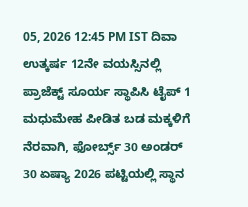05, 2026 12:45 PM IST ದಿವಾ ಉತ್ಕರ್ಷ 12ನೇ ವಯಸ್ಸಿನಲ್ಲಿ ಪ್ರಾಜೆಕ್ಟ್ ಸೂರ್ಯ ಸ್ಥಾಪಿಸಿ ಟೈಪ್ 1 ಮಧುಮೇಹ ಪೀಡಿತ ಬಡ ಮಕ್ಕಳಿಗೆ ನೆರವಾಗಿ, ಫೋರ್ಬ್ಸ್ 30 ಅಂಡರ್ 30 ಏಷ್ಯಾ 2026 ಪಟ್ಟಿಯಲ್ಲಿ ಸ್ಥಾನ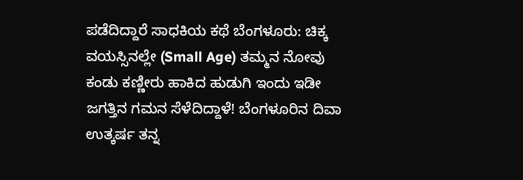ಪಡೆದಿದ್ದಾರೆ ಸಾಧಕಿಯ ಕಥೆ ಬೆಂಗಳೂರು: ಚಿಕ್ಕ ವಯಸ್ಸಿನಲ್ಲೇ (Small Age) ತಮ್ಮನ ನೋವು ಕಂಡು ಕಣ್ಣೀರು ಹಾಕಿದ ಹುಡುಗಿ ಇಂದು ಇಡೀ ಜಗತ್ತಿನ ಗಮನ ಸೆಳೆದಿದ್ದಾಳೆ! ಬೆಂಗಳೂರಿನ ದಿವಾ ಉತ್ಕರ್ಷ ತನ್ನ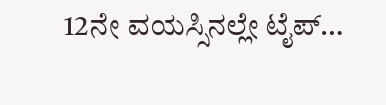12ನೇ ವಯಸ್ಸಿನಲ್ಲೇ ಟೈಪ್…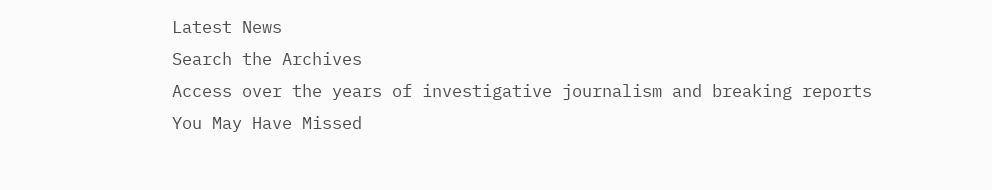Latest News
Search the Archives
Access over the years of investigative journalism and breaking reports
You May Have Missed